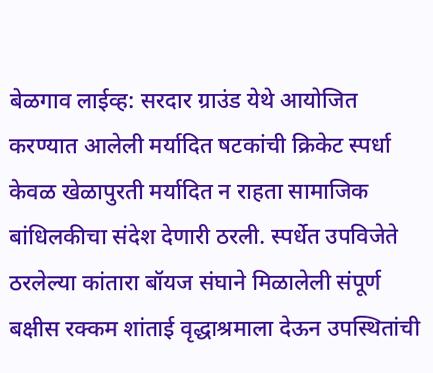बेळगाव लाईव्ह: सरदार ग्राउंड येथे आयोजित करण्यात आलेली मर्यादित षटकांची क्रिकेट स्पर्धा केवळ खेळापुरती मर्यादित न राहता सामाजिक बांधिलकीचा संदेश देणारी ठरली. स्पर्धेत उपविजेते ठरलेल्या कांतारा बॉयज संघाने मिळालेली संपूर्ण बक्षीस रक्कम शांताई वृद्धाश्रमाला देऊन उपस्थितांची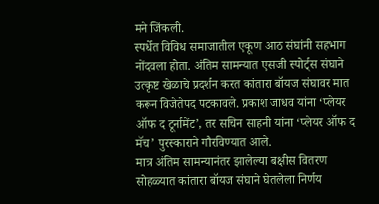मने जिंकली.
स्पर्धेत विविध समाजातील एकूण आठ संघांनी सहभाग नोंदवला होता. अंतिम सामन्यात एसजी स्पोर्ट्स संघाने उत्कृष्ट खेळाचे प्रदर्शन करत कांतारा बॉयज संघावर मात करून विजेतेपद पटकावले. प्रकाश जाधव यांना ‘प्लेयर ऑफ द टूर्नामेंट’, तर सचिन साहनी यांना ‘प्लेयर ऑफ द मॅच’ पुरस्काराने गौरविण्यात आले.
मात्र अंतिम सामन्यानंतर झालेल्या बक्षीस वितरण सोहळ्यात कांतारा बॉयज संघाने घेतलेला निर्णय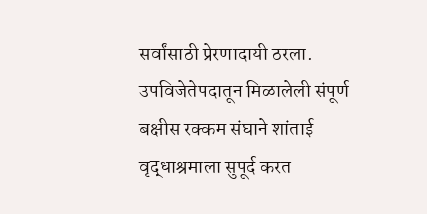सर्वांसाठी प्रेरणादायी ठरला. उपविजेतेपदातून मिळालेली संपूर्ण बक्षीस रक्कम संघाने शांताई वृद्धाश्रमाला सुपूर्द करत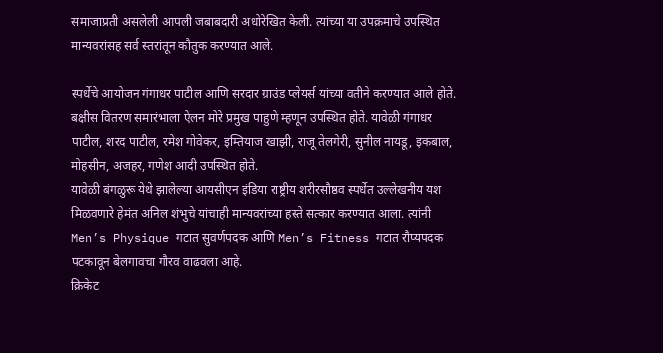समाजाप्रती असलेली आपली जबाबदारी अधोरेखित केली. त्यांच्या या उपक्रमाचे उपस्थित मान्यवरांसह सर्व स्तरांतून कौतुक करण्यात आले.

स्पर्धेचे आयोजन गंगाधर पाटील आणि सरदार ग्राउंड प्लेयर्स यांच्या वतीने करण्यात आले होते. बक्षीस वितरण समारंभाला ऐलन मोरे प्रमुख पाहुणे म्हणून उपस्थित होते. यावेळी गंगाधर पाटील, शरद पाटील, रमेश गोवेकर, इम्तियाज खाझी, राजू तेलगेरी, सुनील नायडू, इकबाल, मोहसीन, अजहर, गणेश आदी उपस्थित होते.
यावेळी बंगळुरू येथे झालेल्या आयसीएन इंडिया राष्ट्रीय शरीरसौष्ठव स्पर्धेत उल्लेखनीय यश मिळवणारे हेमंत अनिल शंभुचे यांचाही मान्यवरांच्या हस्ते सत्कार करण्यात आला. त्यांनी Men’s Physique गटात सुवर्णपदक आणि Men’s Fitness गटात रौप्यपदक पटकावून बेलगावचा गौरव वाढवला आहे.
क्रिकेट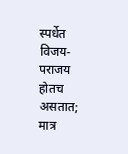स्पर्धेत विजय-पराजय होतच असतात; मात्र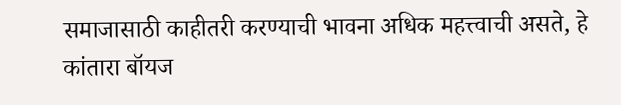समाजासाठी काहीतरी करण्याची भावना अधिक महत्त्वाची असते, हे कांतारा बॉयज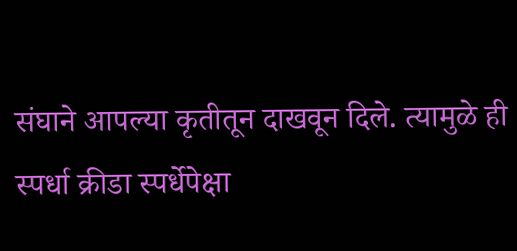संघाने आपल्या कृतीतून दाखवून दिले. त्यामुळे ही स्पर्धा क्रीडा स्पर्धेपेक्षा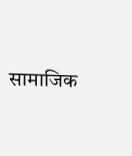सामाजिक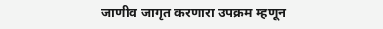जाणीव जागृत करणारा उपक्रम म्हणून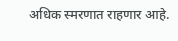अधिक स्मरणात राहणार आहे.